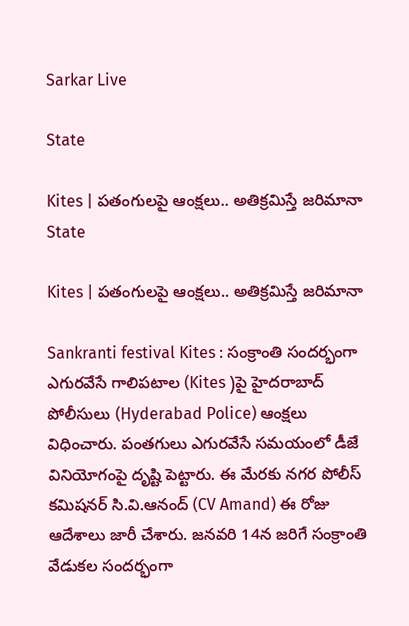Sarkar Live

State

Kites | ప‌తంగుల‌పై ఆంక్ష‌లు.. అతిక్ర‌మిస్తే జ‌రిమానా
State

Kites | ప‌తంగుల‌పై ఆంక్ష‌లు.. అతిక్ర‌మిస్తే జ‌రిమానా

Sankranti festival Kites : సంక్రాంతి సంద‌ర్భంగా ఎగుర‌వేసే గాలిప‌టాల‌ (Kites )పై హైద‌రాబాద్ పోలీసులు (Hyderabad Police) ఆంక్ష‌లు విధించారు. పంతగులు ఎగుర‌వేసే సమ‌యంలో డీజే వినియోగంపై దృష్టి పెట్టారు. ఈ మేర‌కు న‌గ‌ర పోలీస్ క‌మిష‌న‌ర్ సి.వి.ఆనంద్ (CV Amand) ఈ రోజు ఆదేశాలు జారీ చేశారు. జనవరి 14న జరిగే సంక్రాంతి వేడుకల సందర్భంగా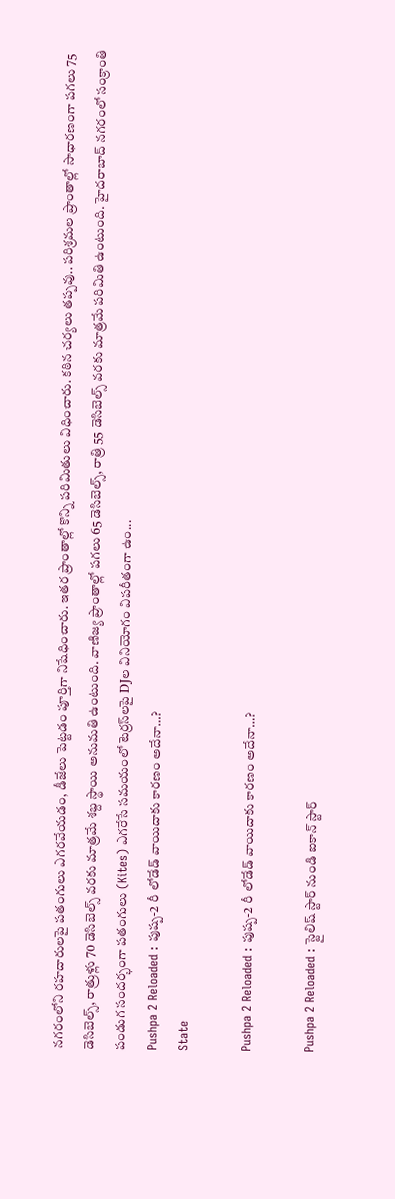నగరంలోని రహదారులపై పతంగులు ఎగరవేయ‌డం, డీజేలు పెట్ట‌డం పూర్తిగా నిషేధించారు. ఇత‌ర ప్రాంతాల్లో కొన్ని ప‌రిమితులు విధించారు. కఠిన చర్యలు త‌ప్ప‌వు.. పరిశ్రమల ప్రాంతాల్లో సాధార‌ణంగా ప‌గ‌లు 75 డెసిబెల్స్, రాత్రుళ్లు 70 డెసిబెల్స్ వరకు మాత్రమే శబ్ద స్థాయి అనుమతి ఉంటుంది. వాణిజ్య ప్రాంతాల్లో ప‌గ‌లు 65 డెసిబెల్స్, రాత్రి 55 డెసిబెల్స్ వరకు మాత్రమే ప‌రిమితి ఉంటుంది. హైదరాబాద్ నగరంలో సంక్రాంతి పండుగ సందర్భంగా పతంగులు (Kites) ఎగరేసే సమయంలో టెర్రస్‌లపై DJల వినియోగం విపరీతంగా ఉం...
Pushpa 2 Reloaded : పుష్ప-2 రీ లోడేడ్ వాయిదాకు కారణం అదేనా…?
State

Pushpa 2 Reloaded : పుష్ప-2 రీ లోడేడ్ వాయిదాకు కారణం అదేనా…?

Pushpa 2 Reloaded : స్టైలిష్ స్టార్ నుండి ఐకాన్ స్టార్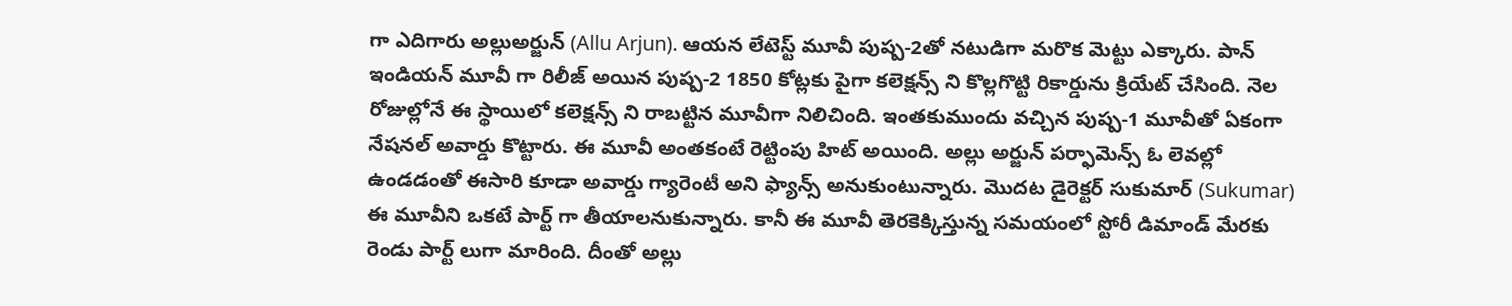గా ఎదిగారు అల్లుఅర్జున్ (Allu Arjun). ఆయన లేటెస్ట్ మూవీ పుష్ప-2తో నటుడిగా మరొక మెట్టు ఎక్కారు. పాన్ ఇండియన్ మూవీ గా రిలీజ్ అయిన పుష్ప-2 1850 కోట్లకు పైగా కలెక్షన్స్ ని కొల్లగొట్టి రికార్డును క్రియేట్ చేసింది. నెల రోజుల్లోనే ఈ స్థాయిలో కలెక్షన్స్ ని రాబట్టిన మూవీగా నిలిచింది. ఇంతకుముందు వచ్చిన పుష్ప-1 మూవీతో ఏకంగా నేషనల్ అవార్డు కొట్టారు. ఈ మూవీ అంతకంటే రెట్టింపు హిట్ అయింది. అల్లు అర్జున్ పర్ఫామెన్స్ ఓ లెవల్లో ఉండడంతో ఈసారి కూడా అవార్డు గ్యారెంటీ అని ఫ్యాన్స్ అనుకుంటున్నారు. మొదట డైరెక్టర్ సుకుమార్ (Sukumar) ఈ మూవీని ఒకటే పార్ట్ గా తీయాలనుకున్నారు. కానీ ఈ మూవీ తెరకెక్కిస్తున్న సమయంలో స్టోరీ డిమాండ్ మేరకు రెండు పార్ట్ లుగా మారింది. దీంతో అల్లు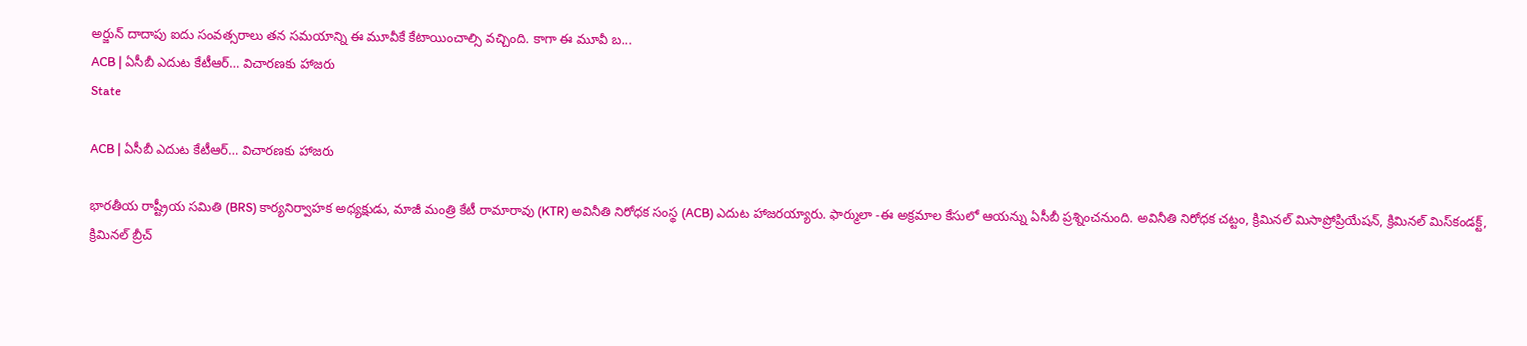అర్జున్ దాదాపు ఐదు సంవత్సరాలు తన సమయాన్ని ఈ మూవీకే కేటాయించాల్సి వచ్చింది. కాగా ఈ మూవీ బ...
ACB | ఏసీబీ ఎదుట కేటీఆర్‌… విచార‌ణ‌కు హాజ‌రు
State

ACB | ఏసీబీ ఎదుట కేటీఆర్‌… విచార‌ణ‌కు హాజ‌రు

భారతీయ రాష్ట్రీయ సమితి (BRS) కార్య‌నిర్వాహ‌క అధ్య‌క్షుడు, మాజీ మంత్రి కేటీ రామారావు (KTR) అవినీతి నిరోధక సంస్థ‌ (ACB) ఎదుట హాజ‌ర‌య్యారు. ఫార్ములా -ఈ అక్రమాల కేసులో ఆయ‌న్ను ఏసీబీ ప్ర‌శ్నించ‌నుంది. అవినీతి నిరోధక చట్టం, క్రిమినల్ మిసాప్రోప్రియేషన్, క్రిమినల్ మిస్‌కండక్ట్, క్రిమినల్ బ్రీచ్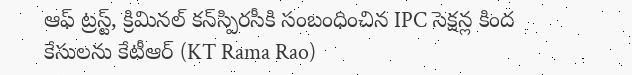ఆఫ్ ట్రస్ట్, క్రిమినల్ కన్‌స్పిరసీకి సంబంధించిన IPC సెక్షన్ల కింద కేసుల‌ను కేటీఆర్ (KT Rama Rao)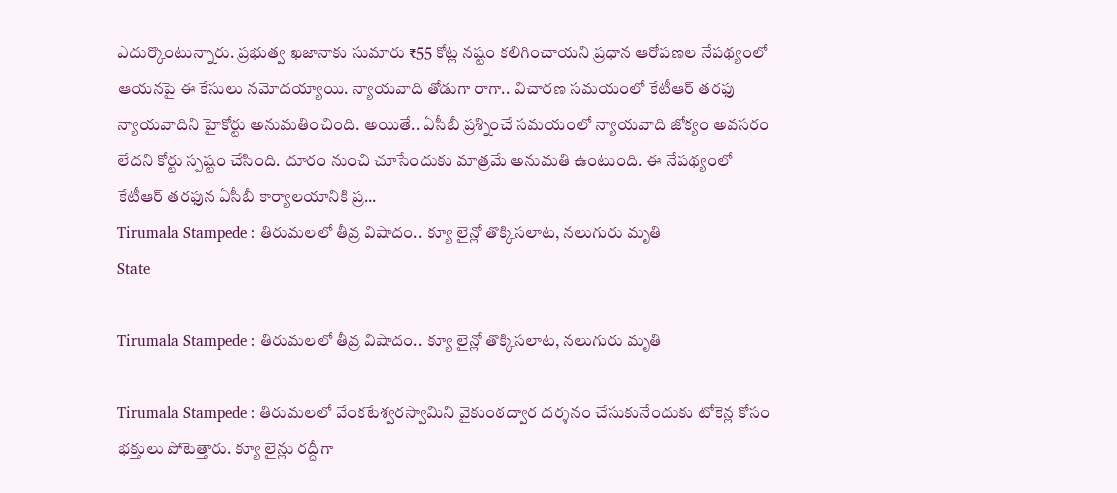ఎదుర్కొంటున్నారు. ప్రభుత్వ ఖజానాకు సుమారు ₹55 కోట్ల నష్టం కలిగించాయని ప్ర‌ధాన ఆరోప‌ణ‌ల నేప‌థ్యంలో ఆయ‌న‌పై ఈ కేసులు న‌మోద‌య్యాయి. న్యాయవాది తోడుగా రాగా.. విచార‌ణ స‌మ‌యంలో కేటీఆర్ తరఫు న్యాయవాదిని హైకోర్టు అనుమతించింది. అయితే.. ఏసీబీ ప్ర‌శ్నించే స‌మ‌యంలో న్యాయవాది జోక్యం అవ‌స‌రం లేద‌ని కోర్టు స్పష్టం చేసింది. దూరం నుంచి చూసేందుకు మాత్ర‌మే అనుమతి ఉంటుంది. ఈ నేప‌థ్యంలో కేటీఆర్ త‌ర‌ఫున ఏసీబీ కార్యాల‌యానికి ప్ర‌...
Tirumala Stampede : తిరుమలలో తీవ్ర విషాదం.. క్యూ లైన్లో తొక్కిసలాట, నలుగురు మృతి
State

Tirumala Stampede : తిరుమలలో తీవ్ర విషాదం.. క్యూ లైన్లో తొక్కిసలాట, నలుగురు మృతి

Tirumala Stampede : తిరుమలలో వేంకటేశ్వరస్వామిని వైకుంఠద్వార దర్శనం చేసుకునేందుకు టోకెన్ల కోసం భక్తులు పోటెత్తారు. క్యూ లైన్లు రద్దీగా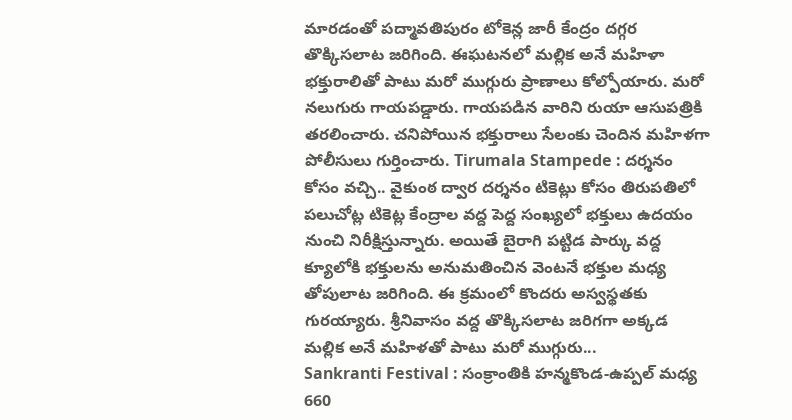మార‌డంతో పద్మావతిపురం టోకెన్ల జారీ కేంద్రం దగ్గర తొక్కిసలాట జరిగింది. ఈఘటనలో మల్లిక అనే మహిళా భక్తురాలితో పాటు మరో ముగ్గురు ప్రాణాలు కోల్పోయారు. మరో నలుగురు గాయపడ్డారు. గాయపడిన వారిని రుయా ఆసుపత్రికి తరలించారు. చనిపోయిన భక్తురాలు సేలంకు చెందిన మహిళగా పోలీసులు గుర్తించారు. Tirumala Stampede : దర్శనం కోసం వచ్చి.. వైకుంఠ ద్వార దర్శనం టికెట్లు కోసం తిరుపతిలో పలుచోట్ల టికెట్ల కేంద్రాల వద్ద పెద్ద‌ సంఖ్యలో భక్తులు ఉదయం నుంచి నిరీక్షిస్తున్నారు. అయితే బైరాగి పట్టిడ పార్కు వద్ద క్యూలోకి భక్తులను అనుమతించిన వెంటనే భక్తుల మధ్య‌ తోపులాట జ‌రిగింది. ఈ క్ర‌మంలో కొంద‌రు అస్వస్థతకు గురయ్యారు. శ్రీనివాసం వద్ద తొక్కిసలాట జరిగగా అక్క‌డ‌ మల్లిక అనే మహిళతో పాటు మరో ముగ్గురు...
Sankranti Festival : సంక్రాంతికి హన్మకొండ-ఉప్పల్ మధ్య 660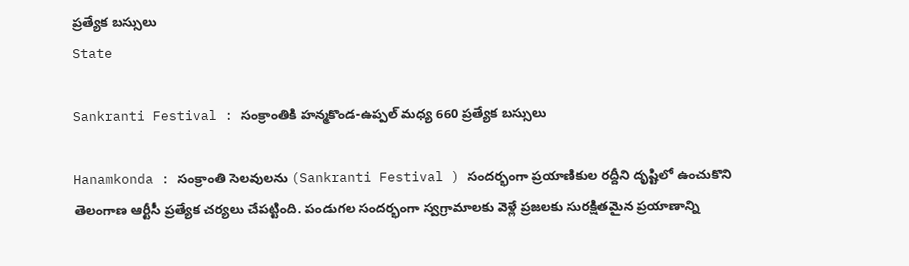ప్రత్యేక బస్సులు
State

Sankranti Festival : సంక్రాంతికి హన్మకొండ-ఉప్పల్ మధ్య 660 ప్రత్యేక బస్సులు

Hanamkonda : సంక్రాంతి సెల‌వులను (Sankranti Festival ) సంద‌ర్భంగా ప్ర‌యాణికుల ర‌ద్దీని దృష్టిలో ఉంచుకొని తెలంగాణ ఆర్టీసీ ప్ర‌త్యేక‌ చ‌ర్య‌లు చేపట్టింది. పండుగల సందర్భంగా స్వగ్రామాలకు వెళ్లే ప్రజలకు సురక్షితమైన ప్రయాణాన్ని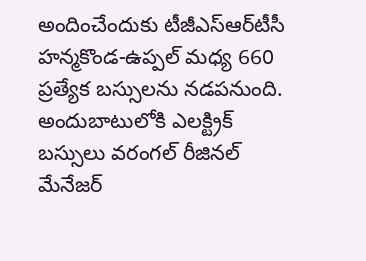అందించేందుకు టీజీఎస్‌ఆర్‌టీసీ హన్మకొండ-ఉప్పల్ మధ్య 660 ప్రత్యేక బస్సులను నడపనుంది. అందుబాటులోకి ఎల‌క్ట్రిక్ బ‌స్సులు వరంగల్ రీజినల్ మేనేజర్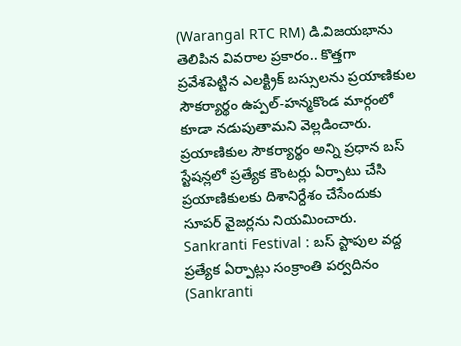(Warangal RTC RM) డి.విజయభాను తెలిపిన వివరాల ప్రకారం.. కొత్తగా ప్రవేశపెట్టిన ఎలక్ట్రిక్ బస్సులను ప్రయాణికుల సౌకర్యార్థం ఉప్పల్-హన్మకొండ మార్గంలో కూడా నడుపుతామని వెల్ల‌డించారు. ప్రయాణికుల సౌకర్యార్థం అన్ని ప్రధాన బస్ స్టేషన్లలో ప్రత్యేక కౌంటర్లు ఏర్పాటు చేసి ప్రయాణికులకు దిశానిర్దేశం చేసేందుకు సూపర్ వైజర్లను నియమించారు. Sankranti Festival : బస్ స్టాపుల వద్ద ప్రత్యేక ఏర్పాట్లు సంక్రాంతి పర్వదినం (Sankranti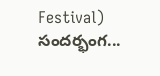Festival) సందర్భంగ...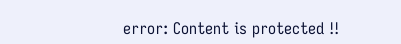error: Content is protected !!